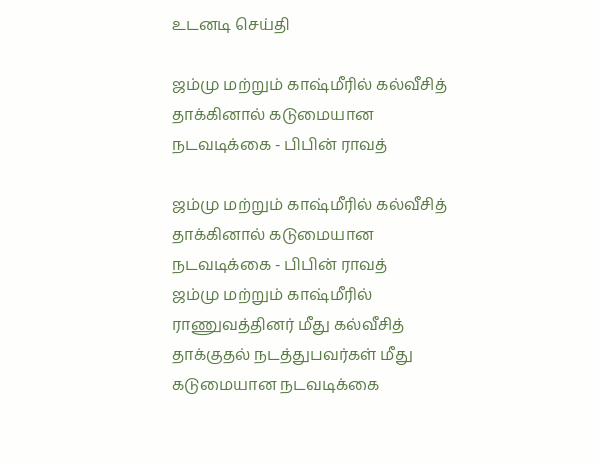உடனடி செய்தி

ஜம்மு மற்றும் காஷ்மீரில் கல்வீசித் தாக்கினால் கடுமையான நடவடிக்கை - பிபின் ராவத்

ஜம்மு மற்றும் காஷ்மீரில் கல்வீசித் தாக்கினால் கடுமையான நடவடிக்கை - பிபின் ராவத்
ஜம்மு மற்றும் காஷ்மீரில் ராணுவத்தினர் மீது கல்வீசித் தாக்குதல் நடத்துபவர்கள் மீது கடுமையான நடவடிக்கை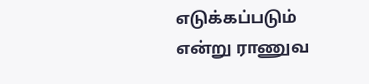எடுக்கப்படும் என்று ராணுவ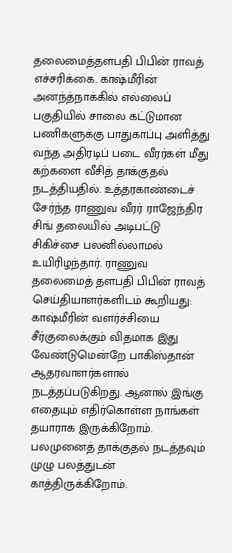தலைமைத்தளபதி பிபின் ராவத் எச்சரிக்கை. காஷ்மீரின் அனந்த்நாக்கில் எல்லைப் பகுதியில் சாலை கட்டுமான பணிகளுக்கு பாதுகாப்பு அளித்து வந்த அதிரடிப் படை வீரர்கள் மீது கற்களை வீசித் தாக்குதல் நடத்தியதில். உத்தரகாண்டைச் சேர்ந்த ராணுவ வீரர் ராஜேந்திர சிங் தலையில் அடிபட்டு சிகிச்சை பலனில்லாமல் உயிரிழந்தார். ராணுவ தலைமைத் தளபதி பிபின் ராவத் செய்தியாளர்களிடம் கூறியது: காஷ்மீரின் வளர்ச்சியை சீர்குலைக்கும் விதமாக இது வேண்டுமென்றே பாகிஸ்தான் ஆதரவாளர்களால் நடத்தப்படுகிறது. ஆனால் இங்கு எதையும் எதிர்கொள்ள நாங்கள் தயாராக இருக்கிறோம். பலமுனைத் தாக்குதல் நடத்தவும் முழு பலத்துடன் காத்திருக்கிறோம்.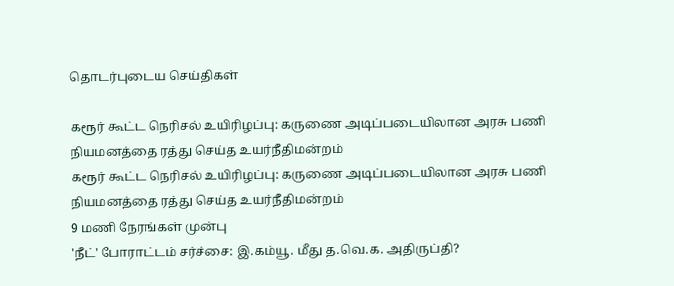தொடர்புடைய செய்திகள்

கரூர் கூட்ட நெரிசல் உயிரிழப்பு: கருணை அடிப்படையிலான அரசு பணி நியமனத்தை ரத்து செய்த உயர்நீதிமன்றம்
கரூர் கூட்ட நெரிசல் உயிரிழப்பு: கருணை அடிப்படையிலான அரசு பணி நியமனத்தை ரத்து செய்த உயர்நீதிமன்றம்
9 மணி நேரங்கள் முன்பு
'நீட்' போராட்டம் சர்ச்சை: இ.கம்யூ. மீது த.வெ.க. அதிருப்தி?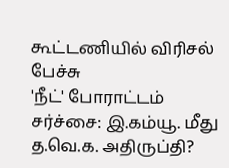கூட்டணியில் விரிசல் பேச்சு
'நீட்' போராட்டம் சர்ச்சை: இ.கம்யூ. மீது த.வெ.க. அதிருப்தி?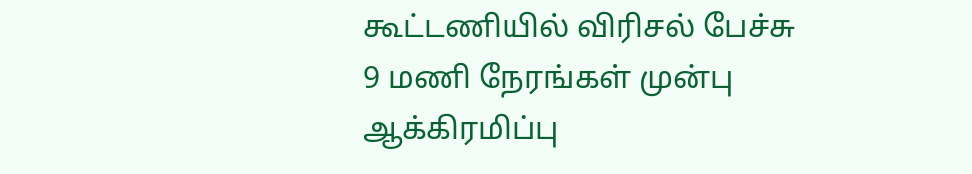கூட்டணியில் விரிசல் பேச்சு
9 மணி நேரங்கள் முன்பு
ஆக்கிரமிப்பு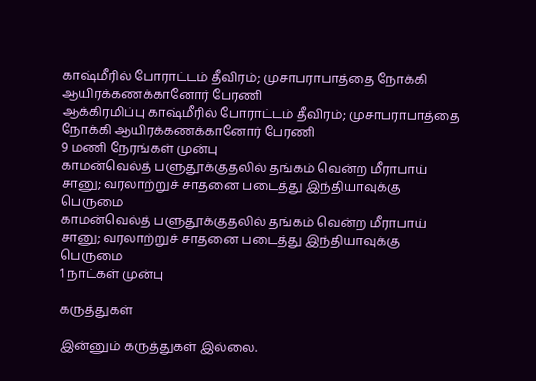காஷ்மீரில் போராட்டம் தீவிரம்; முசாபராபாத்தை நோக்கி ஆயிரக்கணக்கானோர் பேரணி
ஆக்கிரமிப்பு காஷ்மீரில் போராட்டம் தீவிரம்; முசாபராபாத்தை நோக்கி ஆயிரக்கணக்கானோர் பேரணி
9 மணி நேரங்கள் முன்பு
காமன்வெல்த் பளுதூக்குதலில் தங்கம் வென்ற மீராபாய் சானு; வரலாற்றுச் சாதனை படைத்து இந்தியாவுக்கு பெருமை
காமன்வெல்த் பளுதூக்குதலில் தங்கம் வென்ற மீராபாய் சானு; வரலாற்றுச் சாதனை படைத்து இந்தியாவுக்கு பெருமை
1 நாட்கள் முன்பு

கருத்துகள்

இன்னும் கருத்துகள் இல்லை.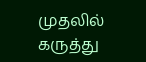முதலில் கருத்து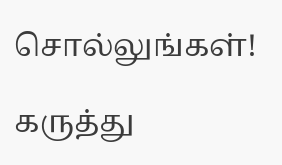சொல்லுங்கள்!

கருத்து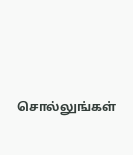சொல்லுங்கள்